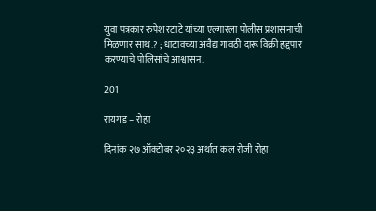युवा पत्रकार रुपेश रटाटे यांच्या एल्गारला पोलीस प्रशासनाची मिळणार साथ.? ; धाटावच्या अवैद्य गावठी दारू विक्री हद्दपार करण्याचे पोलिसांचे आश्वासन.

201

रायगड – रोहा

दिनांक २७ ऑक्टोबर २०२३ अर्थात कल रोजी रोहा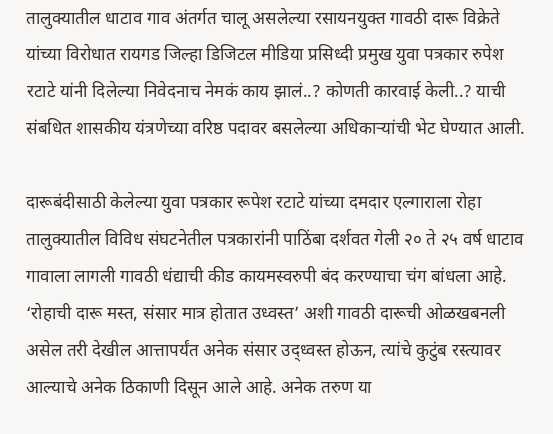तालुक्यातील धाटाव गाव अंतर्गत चालू असलेल्या रसायनयुक्त गावठी दारू विक्रेते यांच्या विरोधात रायगड जिल्हा डिजिटल मीडिया प्रसिध्दी प्रमुख युवा पत्रकार रुपेश रटाटे यांनी दिलेल्या निवेदनाच नेमकं काय झालं..? कोणती कारवाई केली..? याची संबधित शासकीय यंत्रणेच्या वरिष्ठ पदावर बसलेल्या अधिकाऱ्यांची भेट घेण्यात आली.

दारूबंदीसाठी केलेल्या युवा पत्रकार रूपेश रटाटे यांच्या दमदार एल्गाराला रोहा तालुक्यातील विविध संघटनेतील पत्रकारांनी पाठिंबा दर्शवत गेली २० ते २५ वर्ष धाटाव गावाला लागली गावठी धंद्याची कीड कायमस्वरुपी बंद करण्याचा चंग बांधला आहे. ‘रोहाची दारू मस्त, संसार मात्र होतात उध्वस्त’ अशी गावठी दारूची ओळखबनली असेल तरी देखील आत्तापर्यंत अनेक संसार उद्ध्वस्त होऊन, त्यांचे कुटुंब रस्त्यावर आल्याचे अनेक ठिकाणी दिसून आले आहे. अनेक तरुण या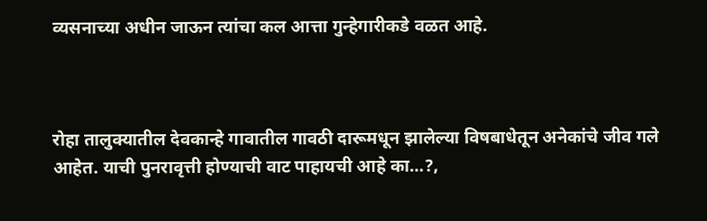व्यसनाच्या अधीन जाऊन त्यांचा कल आत्ता गुन्हेगारीकडे वळत आहे.



रोहा तालुक्यातील देवकान्हे गावातील गावठी दारूमधून झालेल्या विषबाधेतून अनेकांचे जीव गले आहेत. याची पुनरावृत्ती होण्याची वाट पाहायची आहे का…?,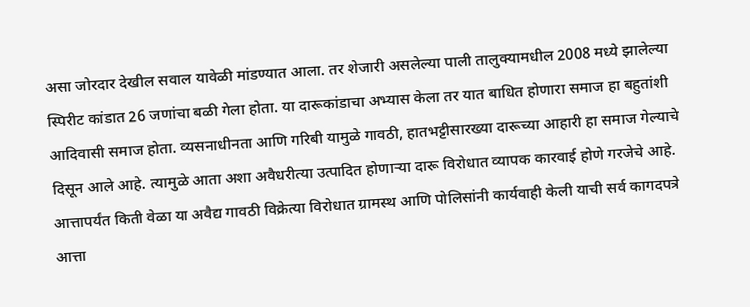असा जोरदार देखील सवाल यावेळी मांडण्यात आला. तर शेजारी असलेल्या पाली तालुक्यामधील 2008 मध्ये झालेल्या स्पिरीट कांडात 26 जणांचा बळी गेला होता. या दारूकांडाचा अभ्यास केला तर यात बाधित होणारा समाज हा बहुतांशी आदिवासी समाज होता. व्यसनाधीनता आणि गरिबी यामुळे गावठी, हातभट्टीसारख्या दारूच्या आहारी हा समाज गेल्याचे दिसून आले आहे. त्यामुळे आता अशा अवैधरीत्या उत्पादित होणार्‍या दारू विरोधात व्यापक कारवाई होणे गरजेचे आहे.
आत्तापर्यंत किती वेळा या अवैद्य गावठी विक्रेत्या विरोधात ग्रामस्थ आणि पोलिसांनी कार्यवाही केली याची सर्व कागदपत्रे आत्ता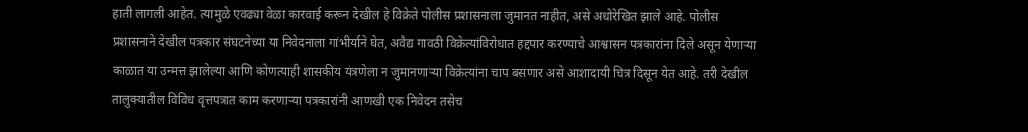हाती लागली आहेत. त्यामुळे एवढ्या वेळा कारवाई करून देखील हे विक्रेते पोलीस प्रशासनाला जुमानत नाहीत, असे अधोरेखित झाले आहे. पोलीस प्रशासनाने देखील पत्रकार संघटनेच्या या निवेदनाला गांभीर्याने घेत, अवैद्य गावठी विक्रेत्यांविरोधात हद्दपार करण्याचे आश्वासन पत्रकारांना दिले असून येणाऱ्या काळात या उन्मत्त झालेल्या आणि कोणत्याही शासकीय यंत्रणेला न जुमानणाऱ्या विक्रेत्यांना चाप बसणार असे आशादायी चित्र दिसून येत आहे. तरी देखील तालुक्यातील विविध वृत्तपत्रात काम करणाऱ्या पत्रकारांनी आणखी एक निवेदन तसेच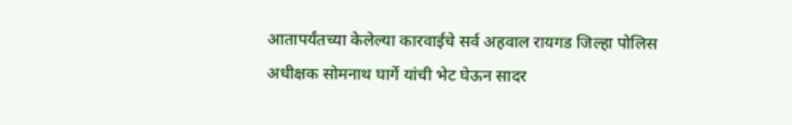आतापर्यंतच्या केलेल्या कारवाईचे सर्व अहवाल रायगड जिल्हा पोलिस अधीक्षक सोमनाथ घार्गे यांची भेट घेऊन सादर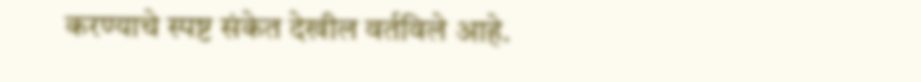करण्याचे स्पष्ट संकेत देखील वर्तविले आहे.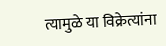त्यामुळे या विक्रेत्यांना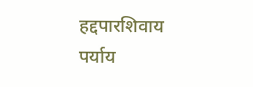हद्दपारशिवाय पर्याय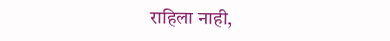राहिला नाही,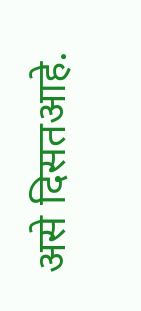असे दिसतआहे.